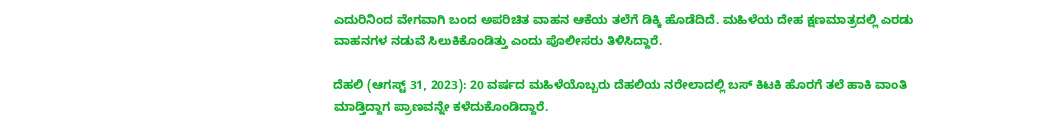ಎದುರಿನಿಂದ ವೇಗವಾಗಿ ಬಂದ ಅಪರಿಚಿತ ವಾಹನ ಆಕೆಯ ತಲೆಗೆ ಡಿಕ್ಕಿ ಹೊಡೆದಿದೆ. ಮಹಿಳೆಯ ದೇಹ ಕ್ಷಣಮಾತ್ರದಲ್ಲಿ ಎರಡು ವಾಹನಗಳ ನಡುವೆ ಸಿಲುಕಿಕೊಂಡಿತ್ತು ಎಂದು ಪೊಲೀಸರು ತಿಳಿಸಿದ್ದಾರೆ.

ದೆಹಲಿ (ಆಗಸ್ಟ್‌ 31, 2023): 20 ವರ್ಷದ ಮಹಿಳೆಯೊಬ್ಬರು ದೆಹಲಿಯ ನರೇಲಾದಲ್ಲಿ ಬಸ್‌ ಕಿಟಕಿ ಹೊರಗೆ ತಲೆ ಹಾಕಿ ವಾಂತಿ ಮಾಡ್ತಿದ್ದಾಗ ಪ್ರಾಣವನ್ನೇ ಕಳೆದುಕೊಂಡಿದ್ದಾರೆ.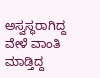ಅಸ್ವಸ್ಥರಾಗಿದ್ದ ವೇಳೆ ವಾಂತಿ ಮಾಡ್ತಿದ್ದ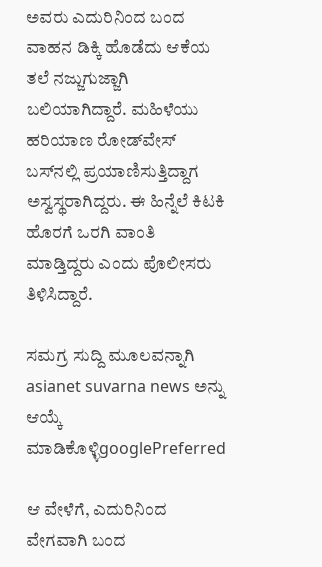ಅವರು ಎದುರಿನಿಂದ ಬಂದ ವಾಹನ ಡಿಕ್ಕಿ ಹೊಡೆದು ಆಕೆಯ ತಲೆ ನಜ್ಜುಗುಜ್ಜಾಗಿ ಬಲಿಯಾಗಿದ್ದಾರೆ. ಮಹಿಳೆಯು ಹರಿಯಾಣ ರೋಡ್‌ವೇಸ್ ಬಸ್‌ನಲ್ಲಿ ಪ್ರಯಾಣಿಸುತ್ತಿದ್ದಾಗ ಅಸ್ವಸ್ಥರಾಗಿದ್ದರು. ಈ ಹಿನ್ನೆಲೆ ಕಿಟಕಿ ಹೊರಗೆ ಒರಗಿ ವಾಂತಿ ಮಾಡ್ತಿದ್ದರು ಎಂದು ಪೊಲೀಸರು ತಿಳಿಸಿದ್ದಾರೆ.

ಸಮಗ್ರ ಸುದ್ದಿ ಮೂಲವನ್ನಾಗಿ asianet suvarna news ಅನ್ನು ಆಯ್ಕೆ ಮಾಡಿಕೊಳ್ಳಿgooglePreferred

ಆ ವೇಳೆಗೆ, ಎದುರಿನಿಂದ ವೇಗವಾಗಿ ಬಂದ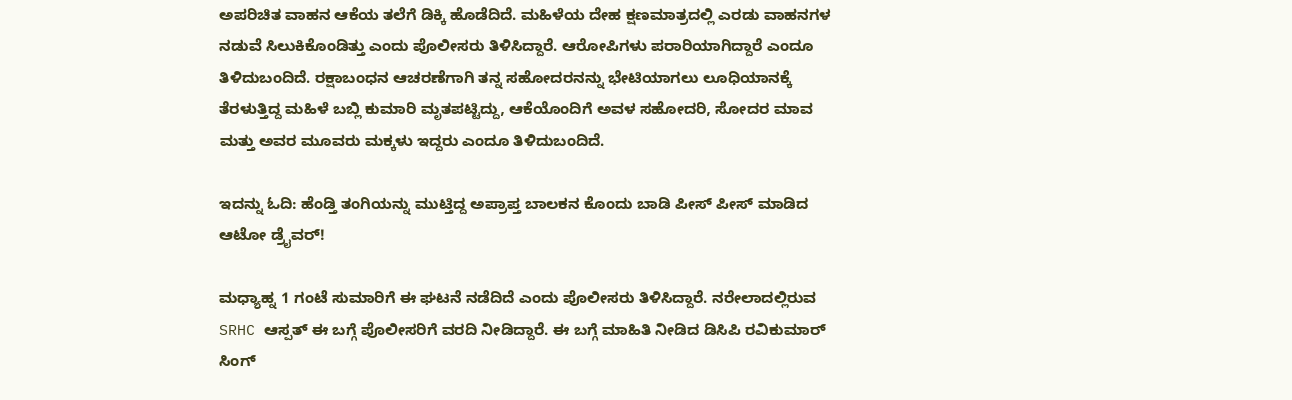ಅಪರಿಚಿತ ವಾಹನ ಆಕೆಯ ತಲೆಗೆ ಡಿಕ್ಕಿ ಹೊಡೆದಿದೆ. ಮಹಿಳೆಯ ದೇಹ ಕ್ಷಣಮಾತ್ರದಲ್ಲಿ ಎರಡು ವಾಹನಗಳ ನಡುವೆ ಸಿಲುಕಿಕೊಂಡಿತ್ತು ಎಂದು ಪೊಲೀಸರು ತಿಳಿಸಿದ್ದಾರೆ. ಆರೋಪಿಗಳು ಪರಾರಿಯಾಗಿದ್ದಾರೆ ಎಂದೂ ತಿಳಿದುಬಂದಿದೆ. ರಕ್ಷಾಬಂಧನ ಆಚರಣೆಗಾಗಿ ತನ್ನ ಸಹೋದರನನ್ನು ಭೇಟಿಯಾಗಲು ಲೂಧಿಯಾನಕ್ಕೆ ತೆರಳುತ್ತಿದ್ದ ಮಹಿಳೆ ಬಬ್ಲಿ ಕುಮಾರಿ ಮೃತಪಟ್ಟಿದ್ದು, ಆಕೆಯೊಂದಿಗೆ ಅವಳ ಸಹೋದರಿ, ಸೋದರ ಮಾವ ಮತ್ತು ಅವರ ಮೂವರು ಮಕ್ಕಳು ಇದ್ದರು ಎಂದೂ ತಿಳಿದುಬಂದಿದೆ.

ಇದನ್ನು ಓದಿ: ಹೆಂಡ್ತಿ ತಂಗಿಯನ್ನು ಮುಟ್ತಿದ್ದ ಅಪ್ರಾಪ್ತ ಬಾಲಕನ ಕೊಂದು ಬಾಡಿ ಪೀಸ್‌ ಪೀಸ್‌ ಮಾಡಿದ ಆಟೋ ಡ್ರೈವರ್!

ಮಧ್ಯಾಹ್ನ 1 ಗಂಟೆ ಸುಮಾರಿಗೆ ಈ ಘಟನೆ ನಡೆದಿದೆ ಎಂದು ಪೊಲೀಸರು ತಿಳಿಸಿದ್ದಾರೆ. ನರೇಲಾದಲ್ಲಿರುವ SRHC ಆಸ್ಪತ್ ಈ ಬಗ್ಗೆ ಪೊಲೀಸರಿಗೆ ವರದಿ ನೀಡಿದ್ದಾರೆ. ಈ ಬಗ್ಗೆ ಮಾಹಿತಿ ನೀಡಿದ ಡಿಸಿಪಿ ರವಿಕುಮಾರ್ ಸಿಂಗ್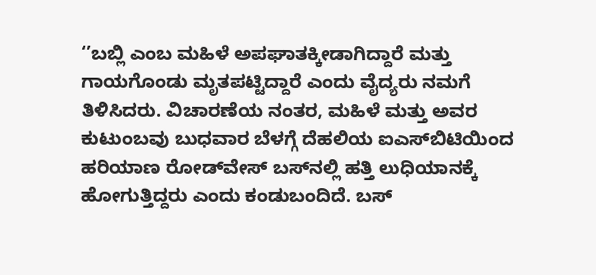‘’ಬಬ್ಲಿ ಎಂಬ ಮಹಿಳೆ ಅಪಘಾತಕ್ಕೀಡಾಗಿದ್ದಾರೆ ಮತ್ತು ಗಾಯಗೊಂಡು ಮೃತಪಟ್ಟಿದ್ದಾರೆ ಎಂದು ವೈದ್ಯರು ನಮಗೆ ತಿಳಿಸಿದರು. ವಿಚಾರಣೆಯ ನಂತರ, ಮಹಿಳೆ ಮತ್ತು ಅವರ ಕುಟುಂಬವು ಬುಧವಾರ ಬೆಳಗ್ಗೆ ದೆಹಲಿಯ ಐಎಸ್‌ಬಿಟಿಯಿಂದ ಹರಿಯಾಣ ರೋಡ್‌ವೇಸ್ ಬಸ್‌ನಲ್ಲಿ ಹತ್ತಿ ಲುಧಿಯಾನಕ್ಕೆ ಹೋಗುತ್ತಿದ್ದರು ಎಂದು ಕಂಡುಬಂದಿದೆ. ಬಸ್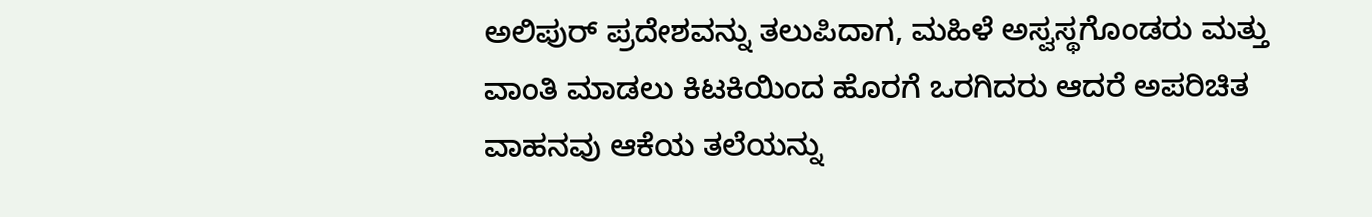ಅಲಿಪುರ್ ಪ್ರದೇಶವನ್ನು ತಲುಪಿದಾಗ, ಮಹಿಳೆ ಅಸ್ವಸ್ಥಗೊಂಡರು ಮತ್ತು ವಾಂತಿ ಮಾಡಲು ಕಿಟಕಿಯಿಂದ ಹೊರಗೆ ಒರಗಿದರು ಆದರೆ ಅಪರಿಚಿತ ವಾಹನವು ಆಕೆಯ ತಲೆಯನ್ನು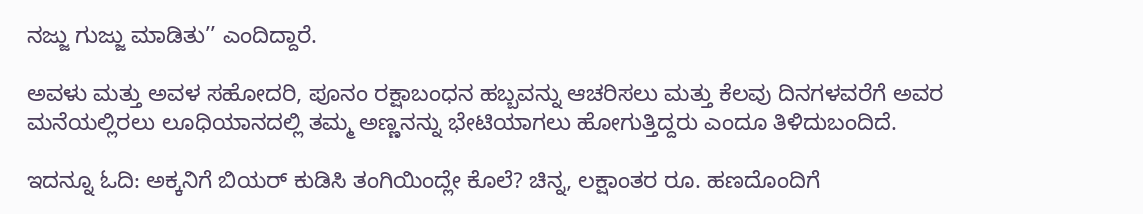ನಜ್ಜು ಗುಜ್ಜು ಮಾಡಿತು’’ ಎಂದಿದ್ದಾರೆ.

ಅವಳು ಮತ್ತು ಅವಳ ಸಹೋದರಿ, ಪೂನಂ ರಕ್ಷಾಬಂಧನ ಹಬ್ಬವನ್ನು ಆಚರಿಸಲು ಮತ್ತು ಕೆಲವು ದಿನಗಳವರೆಗೆ ಅವರ ಮನೆಯಲ್ಲಿರಲು ಲೂಧಿಯಾನದಲ್ಲಿ ತಮ್ಮ ಅಣ್ಣನನ್ನು ಭೇಟಿಯಾಗಲು ಹೋಗುತ್ತಿದ್ದರು ಎಂದೂ ತಿಳಿದುಬಂದಿದೆ.

ಇದನ್ನೂ ಓದಿ: ಅಕ್ಕನಿಗೆ ಬಿಯರ್ ಕುಡಿಸಿ ತಂಗಿಯಿಂದ್ಲೇ ಕೊಲೆ? ಚಿನ್ನ, ಲಕ್ಷಾಂತರ ರೂ. ಹಣದೊಂದಿಗೆ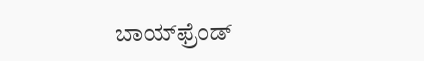ಬಾಯ್‌ಫ್ರೆಂಡ್‌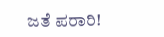ಜತೆ ಪರಾರಿ!